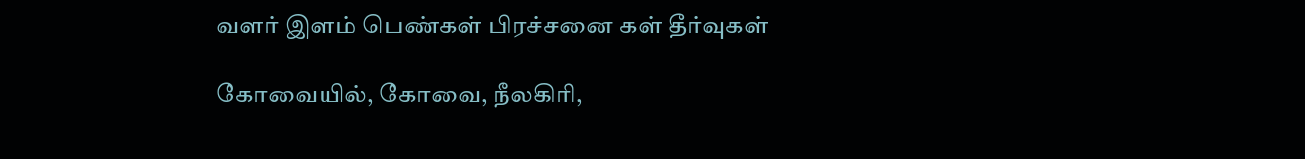வளர் இளம் பெண்கள் பிரச்சனை கள் தீர்வுகள்

கோவையில், கோவை, நீலகிரி,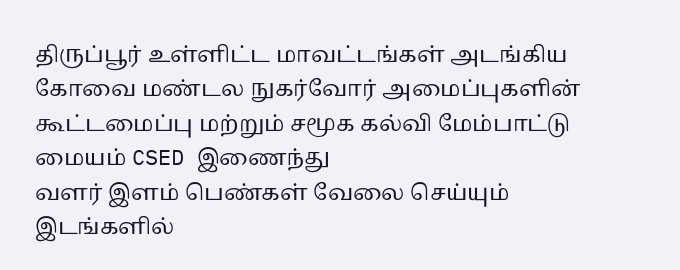திருப்பூர் உள்ளிட்ட மாவட்டங்கள் அடங்கிய கோவை மண்டல நுகர்வோர் அமைப்புகளின் கூட்டமைப்பு மற்றும் சமூக கல்வி மேம்பாட்டு மையம் CSED இணைந்து
வளர் இளம் பெண்கள் வேலை செய்யும் இடங்களில்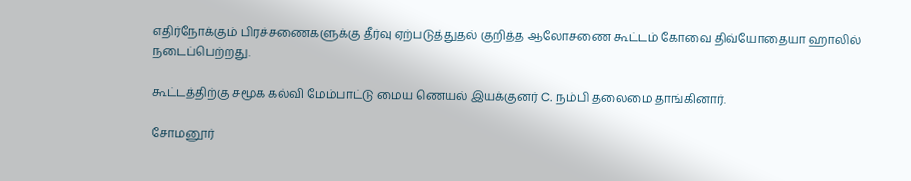எதிர்நோக்கும் பிரச்சணைகளுக்கு தீர்வு ஏற்படுத்துதல் குறித்த ஆலோசணை கூட்டம் கோவை திவ்யோதையா ஹாலில் நடைப்பெற்றது.

கூட்டத்திற்கு சமூக கல்வி மேம்பாட்டு மைய ணெயல் இயக்குனர் C. நம்பி தலைமை தாங்கினார்.

சோமனூர்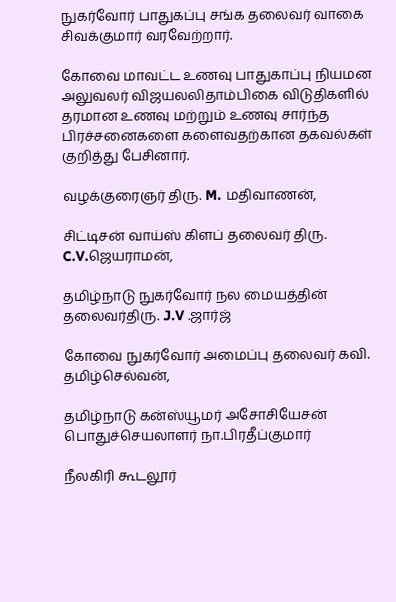நுகர்வோர் பாதுகப்பு சங்க தலைவர் வாகை சிவக்குமார் வரவேற்றார்.

கோவை மாவட்ட உணவு பாதுகாப்பு நியமன அலுவலர் விஜயலலிதாம்பிகை விடுதிகளில் தரமான உணவு மற்றும் உணவு சார்ந்த பிரச்சனைகளை களைவதற்கான தகவல்கள் குறித்து பேசினார்.

வழக்குரைஞர் திரு. M. மதிவாணன்,

சிட்டிசன் வாய்ஸ் கிளப் தலைவர் திரு. C.V.ஜெயராமன்,

தமிழ்நாடு நுகர்வோர் நல மையத்தின் தலைவர்திரு. J.V .ஜார்ஜ்

கோவை நுகர்வோர் அமைப்பு தலைவர் கவி. தமிழ்செல்வன்,

தமிழ்நாடு கன்ஸ்யூமர் அசோசியேசன் பொதுச்செயலாளர் நா.பிரதீப்குமார்

நீலகிரி கூடலூர்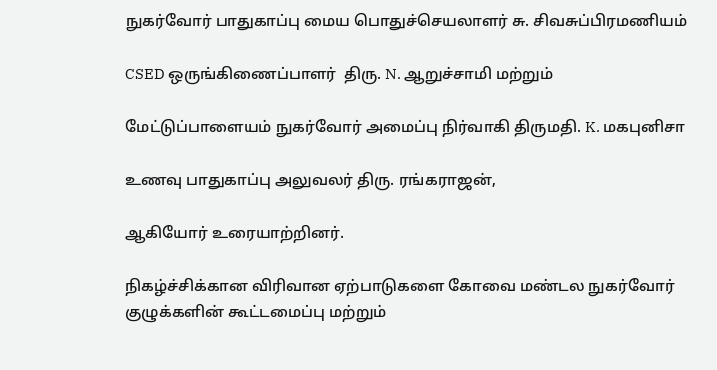நுகர்வோர் பாதுகாப்பு மைய பொதுச்செயலாளர் சு. சிவசுப்பிரமணியம்

CSED ஒருங்கிணைப்பாளர்  திரு. N. ஆறுச்சாமி மற்றும்

மேட்டுப்பாளையம் நுகர்வோர் அமைப்பு நிர்வாகி திருமதி. K. மகபுனிசா

உணவு பாதுகாப்பு அலுவலர் திரு. ரங்கராஜன்,

ஆகியோர் உரையாற்றினர்.

நிகழ்ச்சிக்கான விரிவான ஏற்பாடுகளை கோவை மண்டல நுகர்வோர் குழுக்களின் கூட்டமைப்பு மற்றும்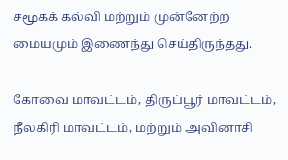சமூகக் கல்வி மற்றும் முன்னேற்ற மையமும் இணைந்து செய்திருந்தது.

கோவை மாவட்டம், திருப்பூர் மாவட்டம், நீலகிரி மாவட்டம், மற்றும் அவினாசி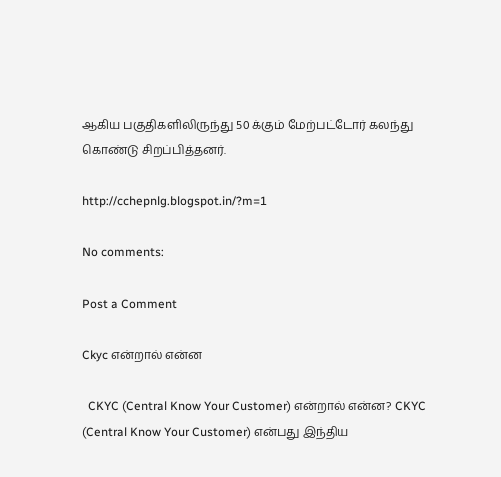ஆகிய பகுதிகளிலிருந்து 50 க்கும் மேற்பட்டோர் கலந்து கொண்டு சிறப்பித்தனர்.

http://cchepnlg.blogspot.in/?m=1

No comments:

Post a Comment

Ckyc என்றால் என்ன

  CKYC (Central Know Your Customer) என்றால் என்ன? CKYC (Central Know Your Customer) என்பது இந்திய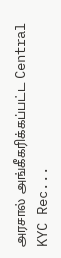அரசால் அங்கீகரிக்கப்பட்ட Central KYC Rec...